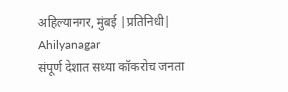अहिल्यानगर, मुंबई |प्रतिनिधी| Ahilyanagar
संपूर्ण देशात सध्या कॉकरोच जनता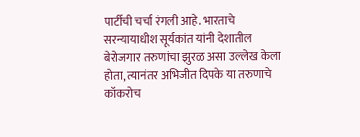पार्टीची चर्चा रंगली आहे. भारताचे सरन्यायाधीश सूर्यकांत यांनी देशातील बेरोजगार तरुणांचा झुरळ असा उल्लेख केला होता, त्यानंतर अभिजीत दिपके या तरुणाचे कॉकरोच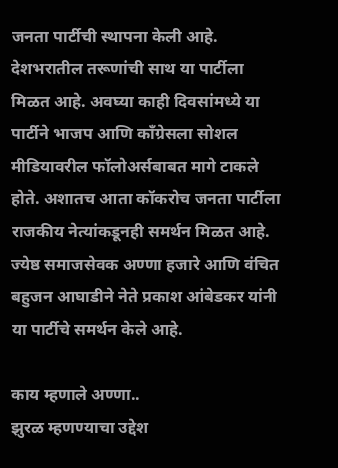जनता पार्टीची स्थापना केली आहे. देशभरातील तरूणांची साथ या पार्टीला मिळत आहे. अवघ्या काही दिवसांमध्ये या पार्टीने भाजप आणि काँग्रेसला सोशल मीडियावरील फॉलोअर्सबाबत मागे टाकले होते. अशातच आता कॉकरोच जनता पार्टीला राजकीय नेत्यांकडूनही समर्थन मिळत आहे. ज्येष्ठ समाजसेवक अण्णा हजारे आणि वंचित बहुजन आघाडीने नेते प्रकाश आंबेडकर यांनी या पार्टीचे समर्थन केले आहे.

काय म्हणाले अण्णा..
झुरळ म्हणण्याचा उद्देश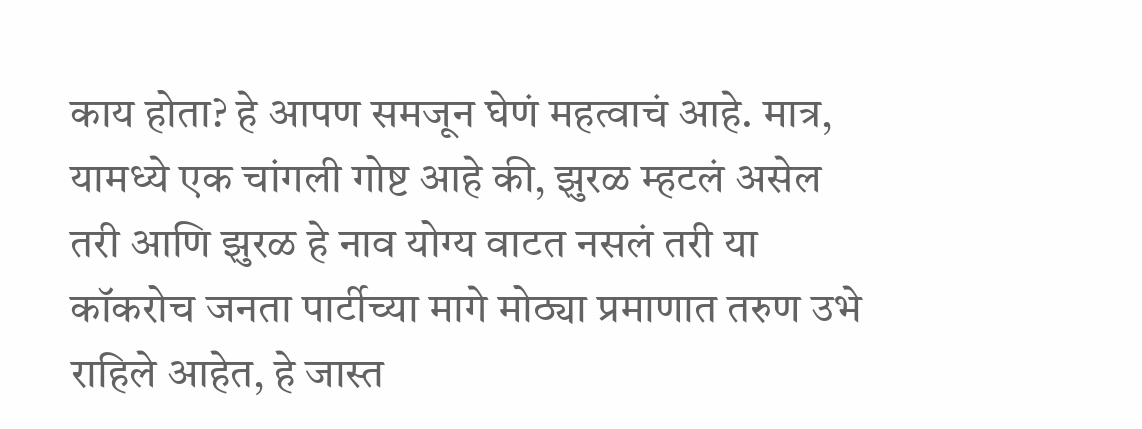काय होता? हे आपण समजून घेणं महत्वाचं आहे. मात्र, यामध्ये एक चांगली गोष्ट आहे की, झुरळ म्हटलं असेल तरी आणि झुरळ हे नाव योग्य वाटत नसलं तरी या कॉकरोच जनता पार्टीच्या मागे मोठ्या प्रमाणात तरुण उभे राहिले आहेत, हे जास्त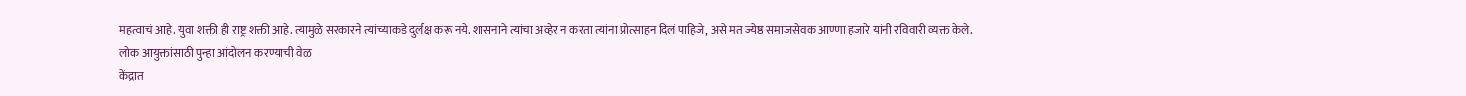महत्वाचं आहे. युवा शक्ती ही राष्ट्र शक्ती आहे. त्यामुळे सरकारने त्यांच्याकडे दुर्लक्ष करू नये. शासनाने त्यांचा अव्हेर न करता त्यांना प्रोत्साहन दिलं पाहिजे, असे मत ज्येष्ठ समाजसेवक आण्णा हजारे यांनी रविवारी व्यक्त केले.
लोक आयुक्तांसाठी पुन्हा आंदोलन करण्याची वेळ
केंद्रात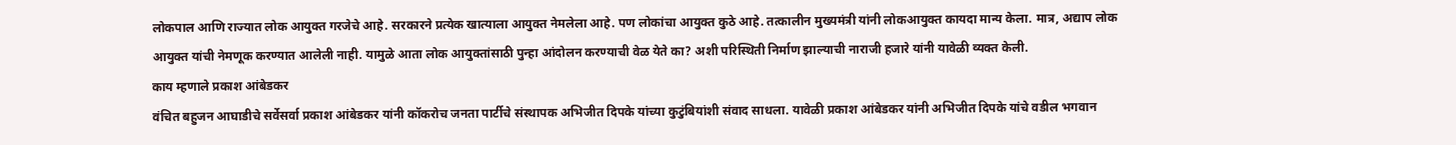लोकपाल आणि राज्यात लोक आयुक्त गरजेचे आहे. सरकारने प्रत्येक खात्याला आयुक्त नेमलेला आहे. पण लोकांचा आयुक्त कुठे आहे. तत्कालीन मुख्यमंत्री यांनी लोकआयुक्त कायदा मान्य केला. मात्र, अद्याप लोक आयुक्त यांची नेमणूक करण्यात आलेली नाही. यामुळे आता लोक आयुक्तांसाठी पुन्हा आंदोलन करण्याची वेळ येते का? अशी परिस्थिती निर्माण झाल्याची नाराजी हजारे यांनी यावेळी व्यक्त केली.
काय म्हणाले प्रकाश आंबेडकर
वंचित बहुजन आघाडीचे सर्वेसर्वा प्रकाश आंबेडकर यांनी कॉकरोच जनता पार्टीचे संस्थापक अभिजीत दिपके यांच्या कुटुंबियांशी संवाद साधला. यावेळी प्रकाश आंबेडकर यांनी अभिजीत दिपके यांचे वडील भगवान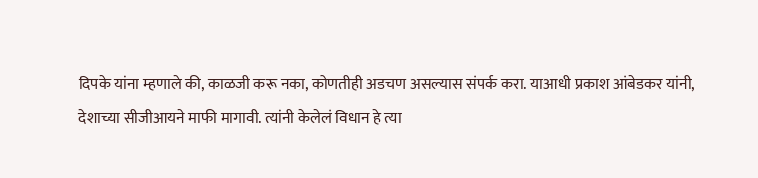दिपके यांना म्हणाले की, काळजी करू नका, कोणतीही अडचण असल्यास संपर्क करा. याआधी प्रकाश आंबेडकर यांनी, देशाच्या सीजीआयने माफी मागावी. त्यांनी केलेलं विधान हे त्या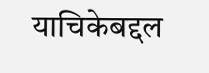याचिकेबद्दल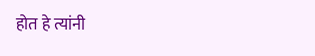होत हे त्यांनी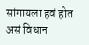सांगायला हवं होत असं विधान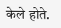केले होते.